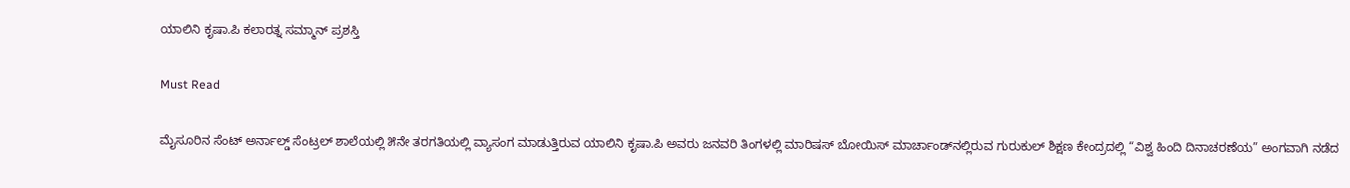ಯಾಲಿನಿ ಕೃಷಾ.ಪಿ ಕಲಾರತ್ನ ಸಮ್ಮಾನ್ ಪ್ರಶಸ್ತಿ

Must Read

ಮೈಸೂರಿನ ಸೆಂಟ್ ಅರ್ನಾಲ್ಡ್ ಸೆಂಟ್ರಲ್ ಶಾಲೆಯಲ್ಲಿ ೫ನೇ ತರಗತಿಯಲ್ಲಿ ವ್ಯಾಸಂಗ ಮಾಡುತ್ತಿರುವ ಯಾಲಿನಿ ಕೃಷಾ.ಪಿ ಅವರು ಜನವರಿ ತಿಂಗಳಲ್ಲಿ ಮಾರಿಷಸ್ ಬೋಯಿಸ್ ಮಾರ್ಚಾಂಡ್‌ನಲ್ಲಿರುವ ಗುರುಕುಲ್ ಶಿಕ್ಷಣ ಕೇಂದ್ರದಲ್ಲಿ “ವಿಶ್ವ ಹಿಂದಿ ದಿನಾಚರಣೆಯ” ಅಂಗವಾಗಿ ನಡೆದ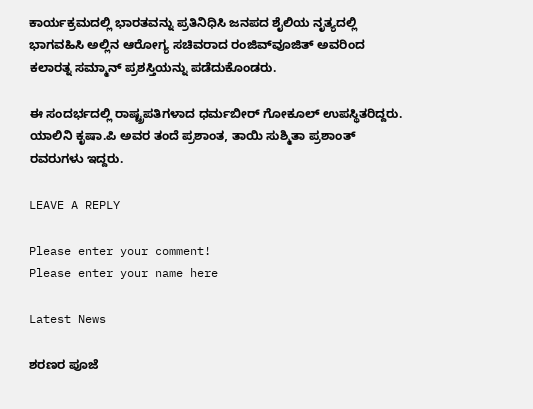ಕಾರ್ಯಕ್ರಮದಲ್ಲಿ ಭಾರತವನ್ನು ಪ್ರತಿನಿಧಿಸಿ ಜನಪದ ಶೈಲಿಯ ನೃತ್ಯದಲ್ಲಿ ಭಾಗವಹಿಸಿ ಅಲ್ಲಿನ ಆರೋಗ್ಯ ಸಚಿವರಾದ ರಂಜಿವ್‌ವೂಜಿತ್ ಅವರಿಂದ ಕಲಾರತ್ನ ಸಮ್ಮಾನ್ ಪ್ರಶಸ್ತಿಯನ್ನು ಪಡೆದುಕೊಂಡರು.

ಈ ಸಂದರ್ಭದಲ್ಲಿ ರಾಷ್ಟ್ರಪತಿಗಳಾದ ಧರ್ಮಬೀರ್ ಗೋಕೂಲ್ ಉಪಸ್ಥಿತರಿದ್ದರು. ಯಾಲಿನಿ ಕೃಷಾ.ಪಿ ಅವರ ತಂದೆ ಪ್ರಶಾಂತ, ತಾಯಿ ಸುಶ್ಮಿತಾ ಪ್ರಶಾಂತ್ ರವರುಗಳು ಇದ್ದರು.

LEAVE A REPLY

Please enter your comment!
Please enter your name here

Latest News

ಶರಣರ ಪೂಜೆ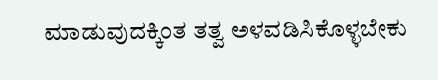ಮಾಡುವುದಕ್ಕಿಂತ ತತ್ವ ಅಳವಡಿಸಿಕೊಳ್ಳಬೇಕು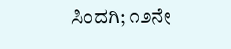ಸಿಂದಗಿ; ೧೨ನೇ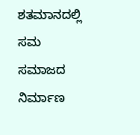ಶತಮಾನದಲ್ಲಿ ಸಮ ಸಮಾಜದ ನಿರ್ಮಾಣ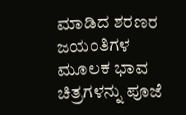ಮಾಡಿದ ಶರಣರ ಜಯಂತಿಗಳ ಮೂಲಕ ಭಾವ ಚಿತ್ರಗಳನ್ನು ಪೂಜೆ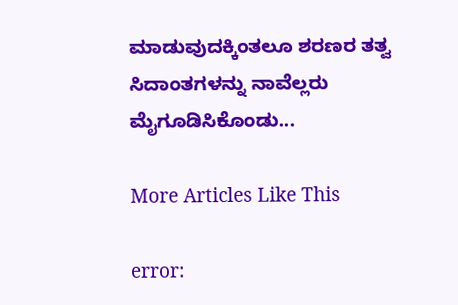ಮಾಡುವುದಕ್ಕಿಂತಲೂ ಶರಣರ ತತ್ವ ಸಿದಾಂತಗಳನ್ನು ನಾವೆಲ್ಲರು ಮೈಗೂಡಿಸಿಕೊಂಡು...

More Articles Like This

error: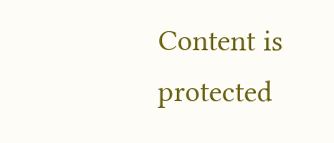Content is protected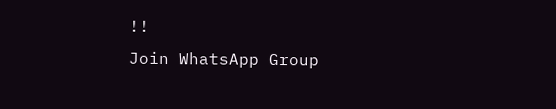!!
Join WhatsApp Group